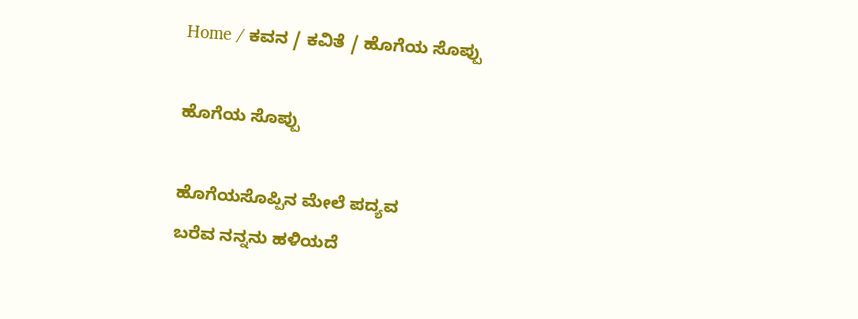Home / ಕವನ / ಕವಿತೆ / ಹೊಗೆಯ ಸೊಪ್ಪು

ಹೊಗೆಯ ಸೊಪ್ಪು

ಹೊಗೆಯಸೊಪ್ಪಿನ ಮೇಲೆ ಪದ್ಯವ
ಬರೆವ ನನ್ನನು ಹಳಿಯದೆ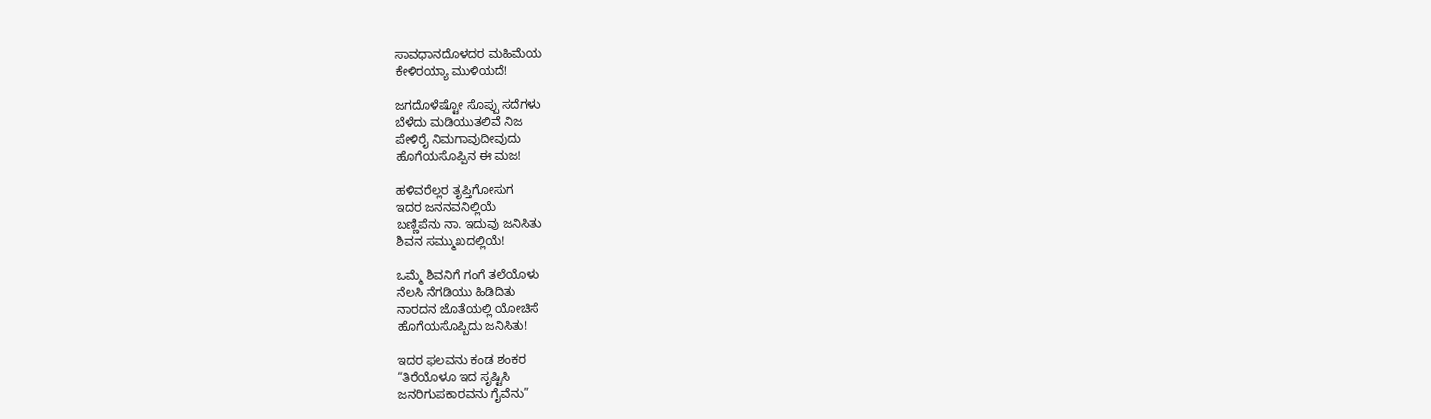ಸಾವಧಾನದೊಳದರ ಮಹಿಮೆಯ
ಕೇಳಿರಯ್ಯಾ ಮುಳಿಯದೆ!

ಜಗದೊಳೆಷ್ಟೋ ಸೊಪ್ಪು ಸದೆಗಳು
ಬೆಳೆದು ಮಡಿಯುತಲಿವೆ ನಿಜ
ಪೇಳಿರೈ ನಿಮಗಾವುದೀವುದು
ಹೊಗೆಯಸೊಪ್ಪಿನ ಈ ಮಜ!

ಹಳಿವರೆಲ್ಲರ ತೃಪ್ತಿಗೋಸುಗ
ಇದರ ಜನನವನಿಲ್ಲಿಯೆ
ಬಣ್ಣಿಪೆನು ನಾ. ಇದುವು ಜನಿಸಿತು
ಶಿವನ ಸಮ್ಮುಖದಲ್ಲಿಯೆ!

ಒಮ್ಮೆ ಶಿವನಿಗೆ ಗಂಗೆ ತಲೆಯೊಳು
ನೆಲಸಿ ನೆಗಡಿಯು ಹಿಡಿದಿತು
ನಾರದನ ಜೊತೆಯಲ್ಲಿ ಯೋಚಿಸೆ
ಹೊಗೆಯಸೊಪ್ಬಿದು ಜನಿಸಿತು!

ಇದರ ಫಲವನು ಕಂಡ ಶಂಕರ
“ತಿರೆಯೊಳೂ ಇದ ಸೃಷ್ಟಿಸಿ
ಜನರಿಗುಪಕಾರವನು ಗೈವೆನು”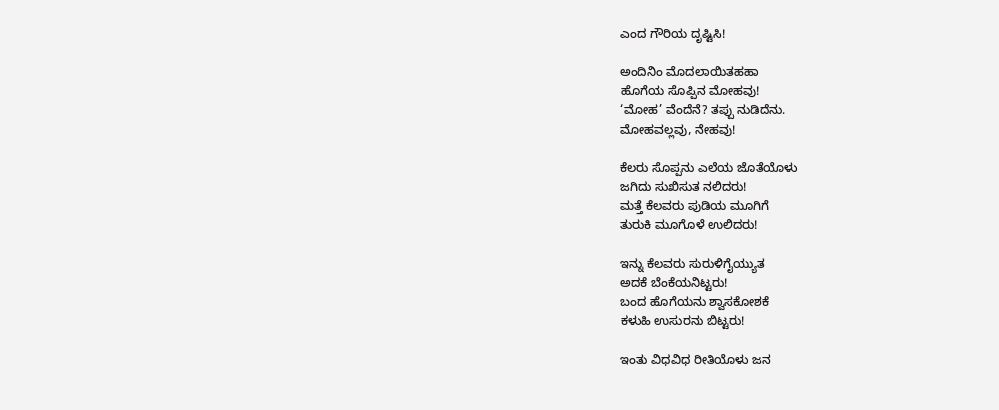ಎಂದ ಗೌರಿಯ ದೃಷ್ಟಿಸಿ!

ಅಂದಿನಿಂ ಮೊದಲಾಯಿತಹಹಾ
ಹೊಗೆಯ ಸೊಪ್ಪಿನ ಮೋಹವು!
‘ಮೋಹ’ ವೆಂದೆನೆ? ತಪ್ಪು ನುಡಿದೆನು.
ಮೋಹವಲ್ಲವು, ನೇಹವು!

ಕೆಲರು ಸೊಪ್ಪನು ಎಲೆಯ ಜೊತೆಯೊಳು
ಜಗಿದು ಸುಖಿಸುತ ನಲಿದರು!
ಮತ್ತೆ ಕೆಲವರು ಪುಡಿಯ ಮೂಗಿಗೆ
ತುರುಕಿ ಮೂಗೊಳೆ ಉಲಿದರು!

ಇನ್ನು ಕೆಲವರು ಸುರುಳಿಗೈಯ್ಯುತ
ಅದಕೆ ಬೆಂಕೆಯನಿಟ್ಟರು!
ಬಂದ ಹೊಗೆಯನು ಶ್ವಾಸಕೋಶಕೆ
ಕಳುಹಿ ಉಸುರನು ಬಿಟ್ಟರು!

ಇಂತು ವಿಧವಿಧ ರೀತಿಯೊಳು ಜನ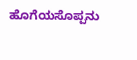ಹೊಗೆಯಸೊಪ್ಪನು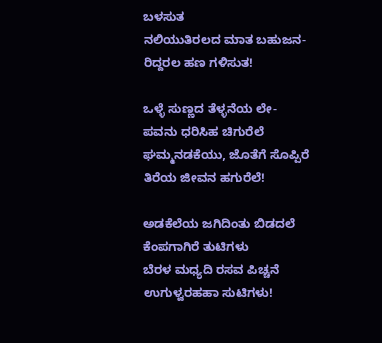ಬಳಸುತ
ನಲಿಯುತಿರಲದ ಮಾತ ಬಹುಜನ-
ರಿದ್ದರಲ ಹಣ ಗಳಿಸುತ!

ಒಳ್ಳೆ ಸುಣ್ಣದ ತೆಳ್ಳನೆಯ ಲೇ-
ಪವನು ಧರಿಸಿಹ ಚಿಗುರೆಲೆ
ಘಮ್ಮನಡಕೆಯು, ಜೊತೆಗೆ ಸೊಪ್ಪಿರೆ
ತಿರೆಯ ಜೀವನ ಹಗುರೆಲೆ!

ಅಡಕೆಲೆಯ ಜಗಿದಿಂತು ಬಿಡದಲೆ
ಕೆಂಪಗಾಗಿರೆ ತುಟಿಗಳು
ಬೆರಳ ಮಧ್ಯದಿ ರಸವ ಪಿಚ್ಚನೆ
ಉಗುಳ್ವರಹಹಾ ಸುಟಿಗಳು!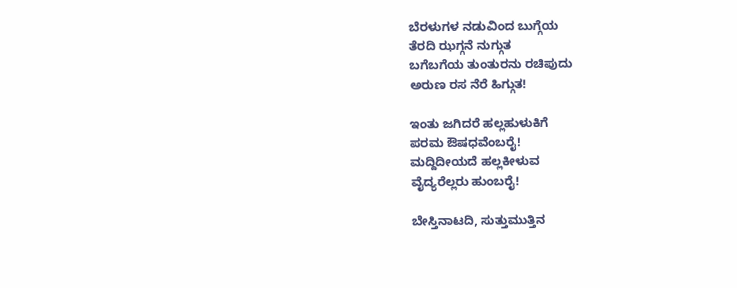ಬೆರಳುಗಳ ನಡುವಿಂದ ಬುಗ್ಗೆಯ
ತೆರದಿ ಝಗ್ಗನೆ ನುಗ್ಗುತ
ಬಗೆಬಗೆಯ ತುಂತುರನು ರಚಿಪುದು
ಅರುಣ ರಸ ನೆರೆ ಹಿಗ್ಗುತ!

ಇಂತು ಜಗಿದರೆ ಹಲ್ಲಹುಳುಕಿಗೆ
ಪರಮ ಔಷಧವೆಂಬರೈ!
ಮದ್ದಿದೀಯದೆ ಹಲ್ಲಕೀಳುವ
ವೈದ್ಯರೆಲ್ಲರು ಹುಂಬರೈ!

ಬೇಸ್ತಿನಾಟದಿ, ಸುತ್ತುಮುತ್ತಿನ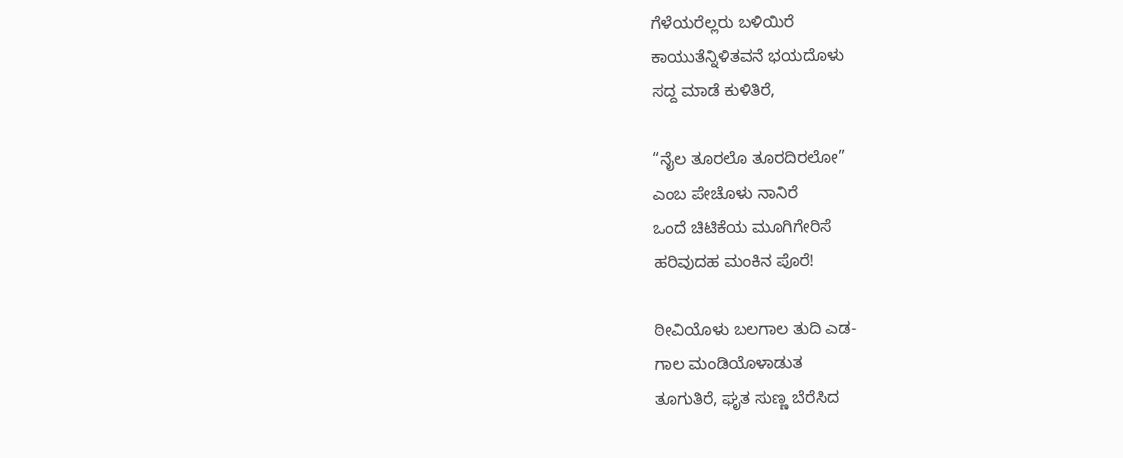ಗೆಳೆಯರೆಲ್ಲರು ಬಳಿಯಿರೆ
ಕಾಯುತೆನ್ನಿಳಿತವನೆ ಭಯದೊಳು
ಸದ್ದ ಮಾಡೆ ಕುಳಿತಿರೆ,

“ನೈಲ ತೂರಲೊ ತೂರದಿರಲೋ”
ಎಂಬ ಪೇಚೊಳು ನಾನಿರೆ
ಒಂದೆ ಚಿಟಿಕೆಯ ಮೂಗಿಗೇರಿಸೆ
ಹರಿವುದಹ ಮಂಕಿನ ಪೊರೆ!

ಠೀವಿಯೊಳು ಬಲಗಾಲ ತುದಿ ಎಡ-
ಗಾಲ ಮಂಡಿಯೊಳಾಡುತ
ತೂಗುತಿರೆ, ಘೃತ ಸುಣ್ಣ ಬೆರೆಸಿದ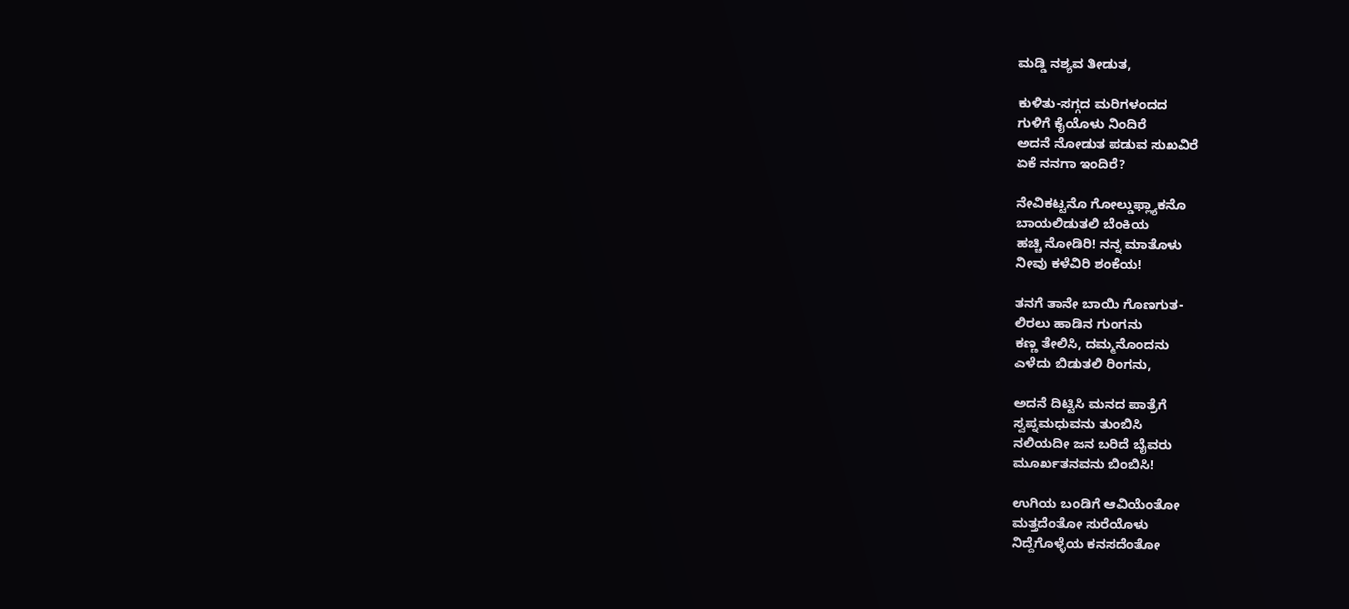ಮಡ್ಡಿ ನಶ್ಯವ ತೀಡುತ,

ಕುಳಿತು-ಸಗ್ಗದ ಮರಿಗಳಂದದ
ಗುಳಿಗೆ ಕೈಯೊಳು ನಿಂದಿರೆ
ಅದನೆ ನೋಡುತ ಪಡುವ ಸುಖವಿರೆ
ಏಕೆ ನನಗಾ ಇಂದಿರೆ?

ನೇವಿಕಟ್ಟನೊ ಗೋಲ್ಡುಫ್ಲ್ಯಾಕನೊ
ಬಾಯಲಿಡುತಲಿ ಬೆಂಕಿಯ
ಹಚ್ಚಿ ನೋಡಿರಿ! ನನ್ನ ಮಾತೊಳು
ನೀವು ಕಳೆವಿರಿ ಶಂಕೆಯ!

ತನಗೆ ತಾನೇ ಬಾಯಿ ಗೊಣಗುತ-
ಲಿರಲು ಹಾಡಿನ ಗುಂಗನು
ಕಣ್ಣ ತೇಲಿಸಿ, ದಮ್ಮನೊಂದನು
ಎಳೆದು ಬಿಡುತಲಿ ರಿಂಗನು,

ಅದನೆ ದಿಟ್ಟಿಸಿ ಮನದ ಪಾತ್ರೆಗೆ
ಸ್ವಪ್ನಮಧುವನು ತುಂಬಿಸಿ
ನಲಿಯದೀ ಜನ ಬರಿದೆ ಬೈವರು
ಮೂರ್ಖತನವನು ಬಿಂಬಿಸಿ!

ಉಗಿಯ ಬಂಡಿಗೆ ಆವಿಯೆಂತೋ
ಮತ್ತದೆಂತೋ ಸುರೆಯೊಳು
ನಿದ್ದೆಗೊಳ್ಳೆಯ ಕನಸದೆಂತೋ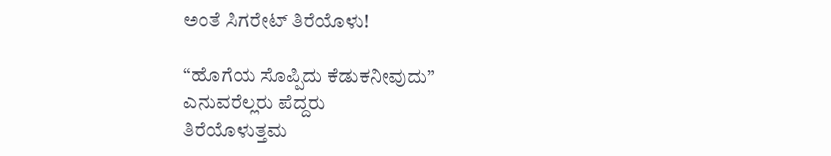ಅಂತೆ ಸಿಗರೇಟ್‌ ತಿರೆಯೊಳು!

“ಹೊಗೆಯ ಸೊಪ್ಪಿದು ಕೆಡುಕನೀವುದು”
ಎನುವರೆಲ್ಲರು ಪೆದ್ದರು
ತಿರೆಯೊಳುತ್ತಮ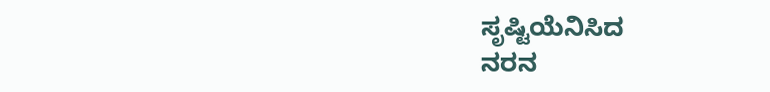ಸೃಷ್ಟಿಯೆನಿಸಿದ
ನರನ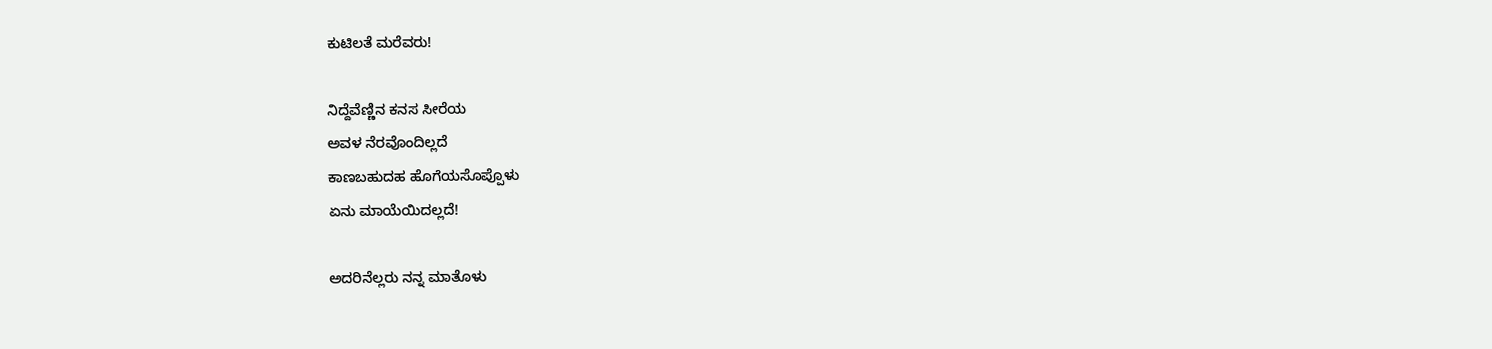ಕುಟಿಲತೆ ಮರೆವರು!

ನಿದ್ದೆವೆಣ್ಣಿನ ಕನಸ ಸೀರೆಯ
ಅವಳ ನೆರವೊಂದಿಲ್ಲದೆ
ಕಾಣಬಹುದಹ ಹೊಗೆಯಸೊಪ್ಪೊಳು
ಏನು ಮಾಯೆಯಿದಲ್ಲದೆ!

ಅದರಿನೆಲ್ಲರು ನನ್ನ ಮಾತೊಳು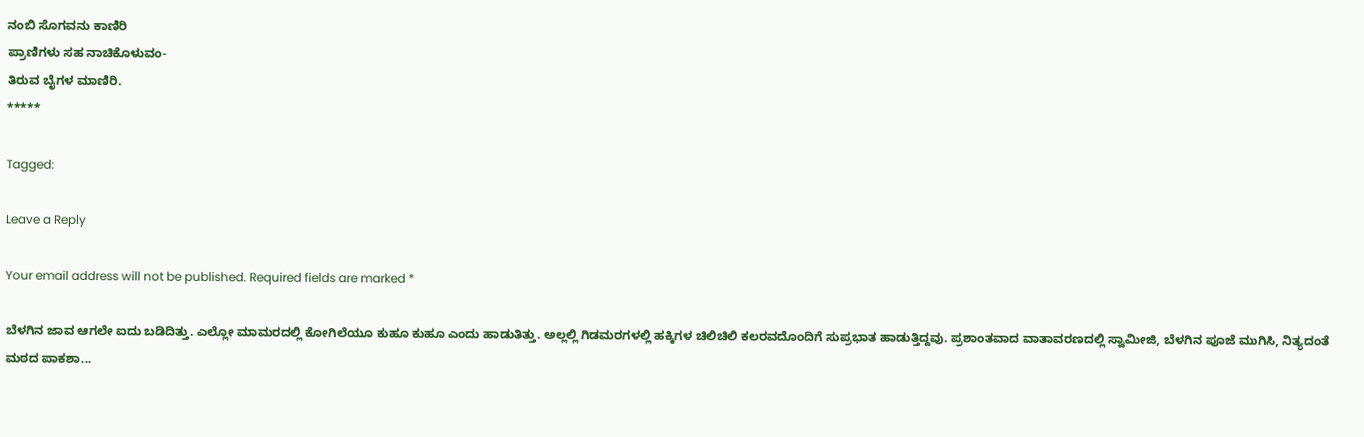ನಂಬಿ ಸೊಗವನು ಕಾಣಿರಿ
ಪ್ರಾಣಿಗಳು ಸಹ ನಾಚಿಕೊಳುವಂ-
ತಿರುವ ಬೈಗಳ ಮಾಣಿರಿ.
*****

Tagged:

Leave a Reply

Your email address will not be published. Required fields are marked *

ಬೆಳಗಿನ ಜಾವ ಆಗಲೇ ಐದು ಬಡಿದಿತ್ತು. ಎಲ್ಲೋ ಮಾಮರದಲ್ಲಿ ಕೋಗಿಲೆಯೂ ಕುಹೂ ಕುಹೂ ಎಂದು ಹಾಡುತಿತ್ತು. ಅಲ್ಲಲ್ಲಿ ಗಿಡಮರಗಳಲ್ಲಿ ಹಕ್ಕಿಗಳ ಚಿಲಿಚಿಲಿ ಕಲರವದೊಂದಿಗೆ ಸುಪ್ರಭಾತ ಹಾಡುತ್ತಿದ್ದವು. ಪ್ರಶಾಂತವಾದ ವಾತಾವರಣದಲ್ಲಿ ಸ್ವಾಮೀಜಿ, ಬೆಳಗಿನ ಪೂಜೆ ಮುಗಿಸಿ, ನಿತ್ಯದಂತೆ ಮಠದ ಪಾಕಶಾ...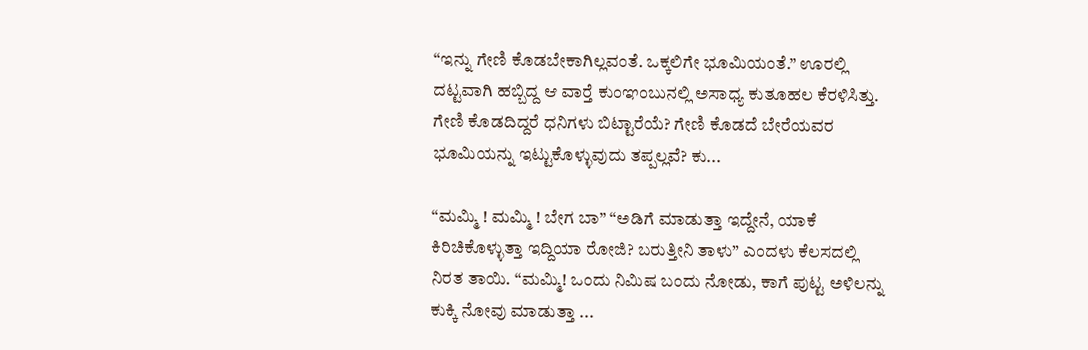“ಇನ್ನು ಗೇಣಿ ಕೊಡಬೇಕಾಗಿಲ್ಲವಂತೆ. ಒಕ್ಕಲಿಗೇ ಭೂಮಿಯಂತೆ.” ಊರಲ್ಲಿ ದಟ್ಟವಾಗಿ ಹಬ್ಬಿದ್ದ ಆ ವಾರ್‍ತೆ ಕುಂಞಂಬುನಲ್ಲಿ ಅಸಾಧ್ಯ ಕುತೂಹಲ ಕೆರಳಿಸಿತ್ತು. ಗೇಣಿ ಕೊಡದಿದ್ದರೆ ಧನಿಗಳು ಬಿಟ್ಟಾರೆಯೆ? ಗೇಣಿ ಕೊಡದೆ ಬೇರೆಯವರ ಭೂಮಿಯನ್ನು ಇಟ್ಟುಕೊಳ್ಳುವುದು ತಪ್ಪಲ್ಲವೆ? ಕು...

“ಮಮ್ಮಿ ! ಮಮ್ಮಿ ! ಬೇಗ ಬಾ” “ಅಡಿಗೆ ಮಾಡುತ್ತಾ ಇದ್ದೇನೆ, ಯಾಕೆ ಕಿರಿಚಿಕೊಳ್ಳುತ್ತಾ ಇದ್ದಿಯಾ ರೋಜಿ? ಬರುತ್ತೀನಿ ತಾಳು” ಎಂದಳು ಕೆಲಸದಲ್ಲಿ ನಿರತ ತಾಯಿ. “ಮಮ್ಮಿ! ಒಂದು ನಿಮಿಷ ಬಂದು ನೋಡು, ಕಾಗೆ ಪುಟ್ಟ ಅಳಿಲನ್ನು ಕುಕ್ಕಿ ನೋವು ಮಾಡುತ್ತಾ ...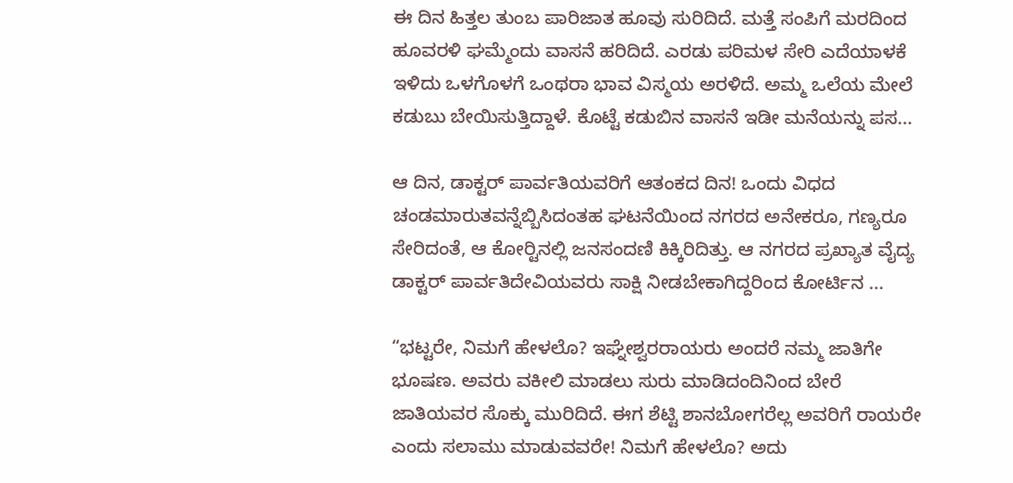ಈ ದಿನ ಹಿತ್ತಲ ತುಂಬ ಪಾರಿಜಾತ ಹೂವು ಸುರಿದಿದೆ. ಮತ್ತೆ ಸಂಪಿಗೆ ಮರದಿಂದ ಹೂವರಳಿ ಘಮ್ಮೆಂದು ವಾಸನೆ ಹರಿದಿದೆ. ಎರಡು ಪರಿಮಳ ಸೇರಿ ಎದೆಯಾಳಕೆ ಇಳಿದು ಒಳಗೊಳಗೆ ಒಂಥರಾ ಭಾವ ವಿಸ್ಮಯ ಅರಳಿದೆ. ಅಮ್ಮ ಒಲೆಯ ಮೇಲೆ ಕಡುಬು ಬೇಯಿಸುತ್ತಿದ್ದಾಳೆ. ಕೊಟ್ಟೆ ಕಡುಬಿನ ವಾಸನೆ ಇಡೀ ಮನೆಯನ್ನು ಪಸ...

ಆ ದಿನ, ಡಾಕ್ಟರ್ ಪಾರ್ವತಿಯವರಿಗೆ ಆತಂಕದ ದಿನ! ಒಂದು ವಿಧದ ಚಂಡಮಾರುತವನ್ನೆಬ್ಬಿಸಿದಂತಹ ಘಟನೆಯಿಂದ ನಗರದ ಅನೇಕರೂ, ಗಣ್ಯರೂ ಸೇರಿದಂತೆ, ಆ ಕೋರ್‍ಟಿನಲ್ಲಿ ಜನಸಂದಣಿ ಕಿಕ್ಕಿರಿದಿತ್ತು. ಆ ನಗರದ ಪ್ರಖ್ಯಾತ ವೈದ್ಯ ಡಾಕ್ಟರ್ ಪಾರ್ವತಿದೇವಿಯವರು ಸಾಕ್ಷಿ ನೀಡಬೇಕಾಗಿದ್ದರಿಂದ ಕೋರ್ಟಿನ ...

“ಭಟ್ಟರೇ, ನಿಮಗೆ ಹೇಳಲೊ? ಇಘ್ನೇಶ್ವರರಾಯರು ಅಂದರೆ ನಮ್ಮ ಜಾತಿಗೇ ಭೂಷಣ. ಅವರು ವಕೀಲಿ ಮಾಡಲು ಸುರು ಮಾಡಿದಂದಿನಿಂದ ಬೇರೆ ಜಾತಿಯವರ ಸೊಕ್ಕು ಮುರಿದಿದೆ. ಈಗ ಶೆಟ್ಟಿ ಶಾನಬೋಗರೆಲ್ಲ ಅವರಿಗೆ ರಾಯರೇ ಎಂದು ಸಲಾಮು ಮಾಡುವವರೇ! ನಿಮಗೆ ಹೇಳಲೊ? ಅದು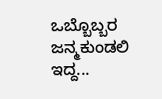ಒಬ್ಬೊಬ್ಬರ ಜನ್ಮಕುಂಡಲಿ ಇದ್ದ...